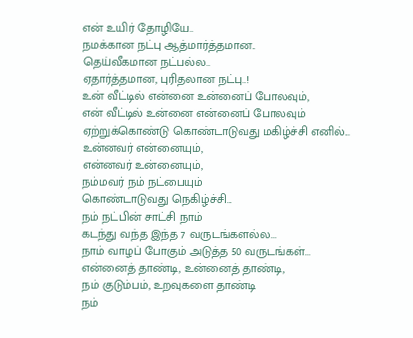என் உயிர் தோழியே..
நமக்கான நட்பு ஆத்மார்த்தமான..
தெய்வீகமான நட்பல்ல..
ஏதார்த்தமான, புரிதலான நட்பு..!
உன் வீட்டில் என்னை உன்னைப் போலவும்,
என் வீட்டில் உன்னை என்னைப் போலவும்
ஏற்றுக்கொண்டு கொண்டாடுவது மகிழ்ச்சி எனில்...
உன்னவர் என்னையும்,
என்னவர் உன்னையும்,
நம்மவர் நம் நட்பையும்
கொண்டாடுவது நெகிழ்ச்சி...
நம் நட்பின் சாட்சி நாம்
கடந்து வந்த இந்த 7 வருடங்களல்ல...
நாம் வாழப் போகும் அடுத்த 50 வருடங்கள்...
என்னைத் தாண்டி, உன்னைத் தாண்டி,
நம் குடும்பம், உறவுகளை தாண்டி
நம்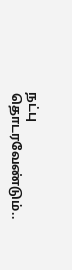நட்பு தொடரவேண்டும்..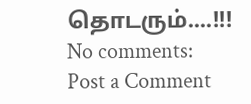தொடரும்....!!!
No comments:
Post a Comment